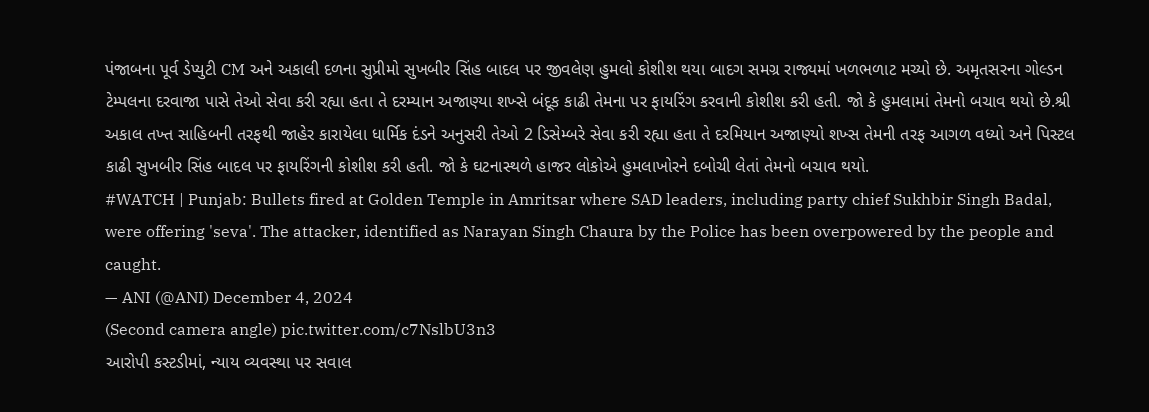પંજાબના પૂર્વ ડેપ્યુટી CM અને અકાલી દળના સુપ્રીમો સુખબીર સિંહ બાદલ પર જીવલેણ હુમલો કોશીશ થયા બાદગ સમગ્ર રાજ્યમાં ખળભળાટ મચ્યો છે. અમૃતસરના ગોલ્ડન ટેમ્પલના દરવાજા પાસે તેઓ સેવા કરી રહ્યા હતા તે દરમ્યાન અજાણ્યા શખ્સે બંદૂક કાઢી તેમના પર ફાયરિંગ કરવાની કોશીશ કરી હતી. જો કે હુમલામાં તેમનો બચાવ થયો છે.શ્રી અકાલ તખ્ત સાહિબની તરફથી જાહેર કારાયેલા ધાર્મિક દંડને અનુસરી તેઓ 2 ડિસેમ્બરે સેવા કરી રહ્યા હતા તે દરમિયાન અજાણ્યો શખ્સ તેમની તરફ આગળ વધ્યો અને પિસ્ટલ કાઢી સુખબીર સિંહ બાદલ પર ફાયરિંગની કોશીશ કરી હતી. જો કે ઘટનાસ્થળે હાજર લોકોએ હુમલાખોરને દબોચી લેતાં તેમનો બચાવ થયો.
#WATCH | Punjab: Bullets fired at Golden Temple in Amritsar where SAD leaders, including party chief Sukhbir Singh Badal, were offering 'seva'. The attacker, identified as Narayan Singh Chaura by the Police has been overpowered by the people and caught.
— ANI (@ANI) December 4, 2024
(Second camera angle) pic.twitter.com/c7NslbU3n3
આરોપી કસ્ટડીમાં, ન્યાય વ્યવસ્થા પર સવાલ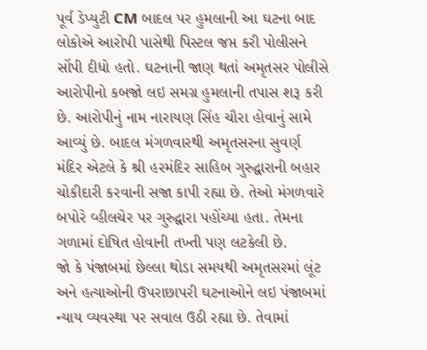પૂર્વ ડેપ્યુટી CM બાદલ પર હુમલાની આ ઘટના બાદ લોકોએ આરોપી પાસેથી પિસ્ટલ જપ્ત કરી પોલીસને સોંપી દીધો હતો. ઘટનાની જાણ થતાં અમૃતસર પોલીસે આરોપીનો કબજો લઇ સમગ્ર હુમલાની તપાસ શરૂ કરી છે. આરોપીનું નામ નારાયણ સિંહ ચૌરા હોવાનું સામે આવ્યું છે. બાદલ મંગળવારથી અમૃતસરના સુવર્ણ મંદિર એટલે કે શ્રી હરમંદિર સાહિબ ગુરુદ્વારાની બહાર ચોકીદારી કરવાની સજા કાપી રહ્યા છે. તેઓ મંગળવારે બપોરે વ્હીલચેર પર ગુરુદ્વારા પહોંચ્યા હતા. તેમના ગળામાં દોષિત હોવાની તખ્તી પણ લટકેલી છે.
જો કે પંજાબમાં છેલ્લા થોડા સમયથી અમૃતસરમાં લૂંટ અને હત્યાઓની ઉપરાછાપરી ઘટનાઓને લઇ પંજાબમાં ન્યાય વ્યવસ્થા પર સવાલ ઉઠી રહ્યા છે. તેવામાં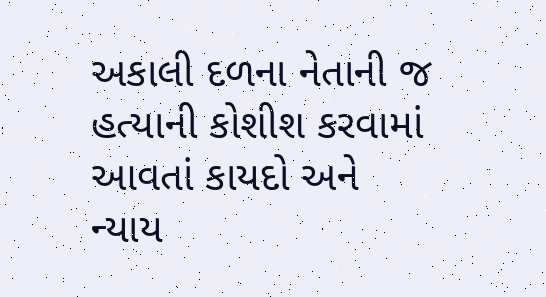અકાલી દળના નેતાની જ હત્યાની કોશીશ કરવામાં આવતાં કાયદો અને ન્યાય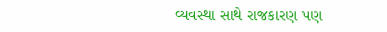વ્યવસ્થા સાથે રાજકારણ પણ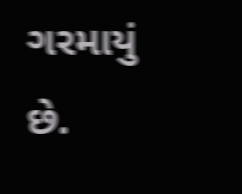ગરમાયું છે.